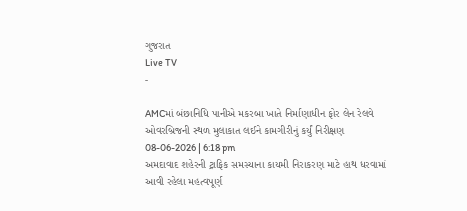ગુજરાત
Live TV
-

AMCમાં બંછાનિધિ પાનીએ મકરબા ખાતે નિર્માણાધીન ફોર લેન રેલવે ઓવરબ્રિજની સ્થળ મુલાકાત લઈને કામગીરીનું કર્યું નિરીક્ષણ
08-06-2026 | 6:18 pm
અમદાવાદ શહેરની ટ્રાફિક સમસ્યાના કાયમી નિરાકરણ માટે હાથ ધરવામાં આવી રહેલા મહત્વપૂર્ણ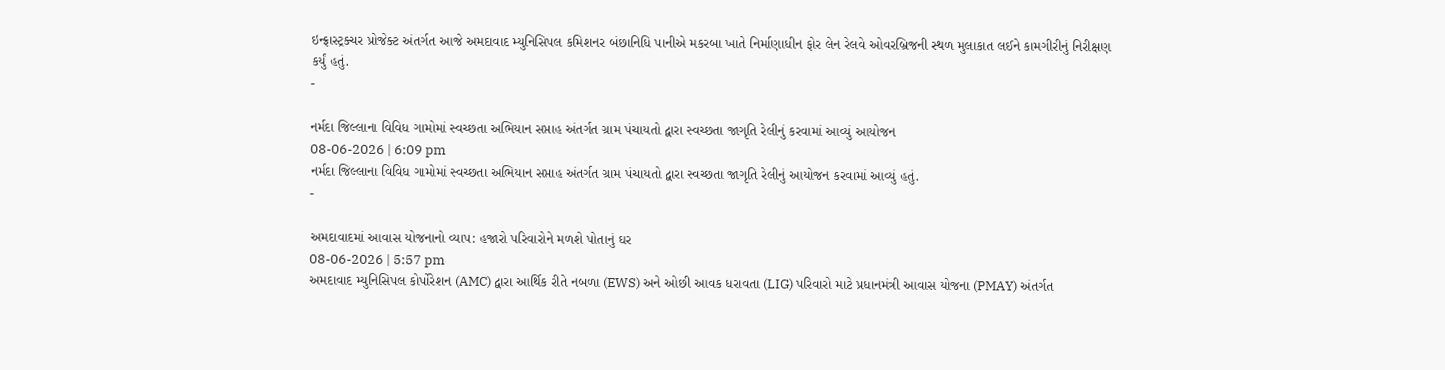ઇન્ફ્રાસ્ટ્રક્ચર પ્રોજેક્ટ અંતર્ગત આજે અમદાવાદ મ્યુનિસિપલ કમિશનર બંછાનિધિ પાનીએ મકરબા ખાતે નિર્માણાધીન ફોર લેન રેલવે ઓવરબ્રિજની સ્થળ મુલાકાત લઈને કામગીરીનું નિરીક્ષણ કર્યું હતું.
-

નર્મદા જિલ્લાના વિવિધ ગામોમાં સ્વચ્છતા અભિયાન સપ્તાહ અંતર્ગત ગ્રામ પંચાયતો દ્વારા સ્વચ્છતા જાગૃતિ રેલીનું કરવામાં આવ્યું આયોજન
08-06-2026 | 6:09 pm
નર્મદા જિલ્લાના વિવિધ ગામોમાં સ્વચ્છતા અભિયાન સપ્તાહ અંતર્ગત ગ્રામ પંચાયતો દ્વારા સ્વચ્છતા જાગૃતિ રેલીનું આયોજન કરવામાં આવ્યું હતું.
-

અમદાવાદમાં આવાસ યોજનાનો વ્યાપ: હજારો પરિવારોને મળશે પોતાનું ઘર
08-06-2026 | 5:57 pm
અમદાવાદ મ્યુનિસિપલ કોર્પોરેશન (AMC) દ્વારા આર્થિક રીતે નબળા (EWS) અને ઓછી આવક ધરાવતા (LIG) પરિવારો માટે પ્રધાનમંત્રી આવાસ યોજના (PMAY) અંતર્ગત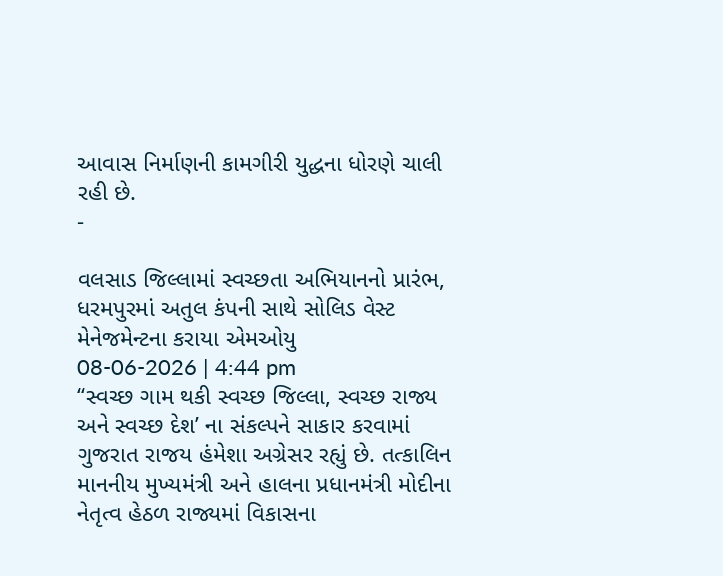આવાસ નિર્માણની કામગીરી યુદ્ધના ધોરણે ચાલી રહી છે.
-

વલસાડ જિલ્લામાં સ્વચ્છતા અભિયાનનો પ્રારંભ, ધરમપુરમાં અતુલ કંપની સાથે સોલિડ વેસ્ટ મેનેજમેન્ટના કરાયા એમઓયુ
08-06-2026 | 4:44 pm
‘‘સ્વચ્છ ગામ થકી સ્વચ્છ જિલ્લા, સ્વચ્છ રાજ્ય અને સ્વચ્છ દેશ’ ના સંકલ્પને સાકાર કરવામાં ગુજરાત રાજય હંમેશા અગ્રેસર રહ્યું છે. તત્કાલિન માનનીય મુખ્યમંત્રી અને હાલના પ્રધાનમંત્રી મોદીના નેતૃત્વ હેઠળ રાજ્યમાં વિકાસના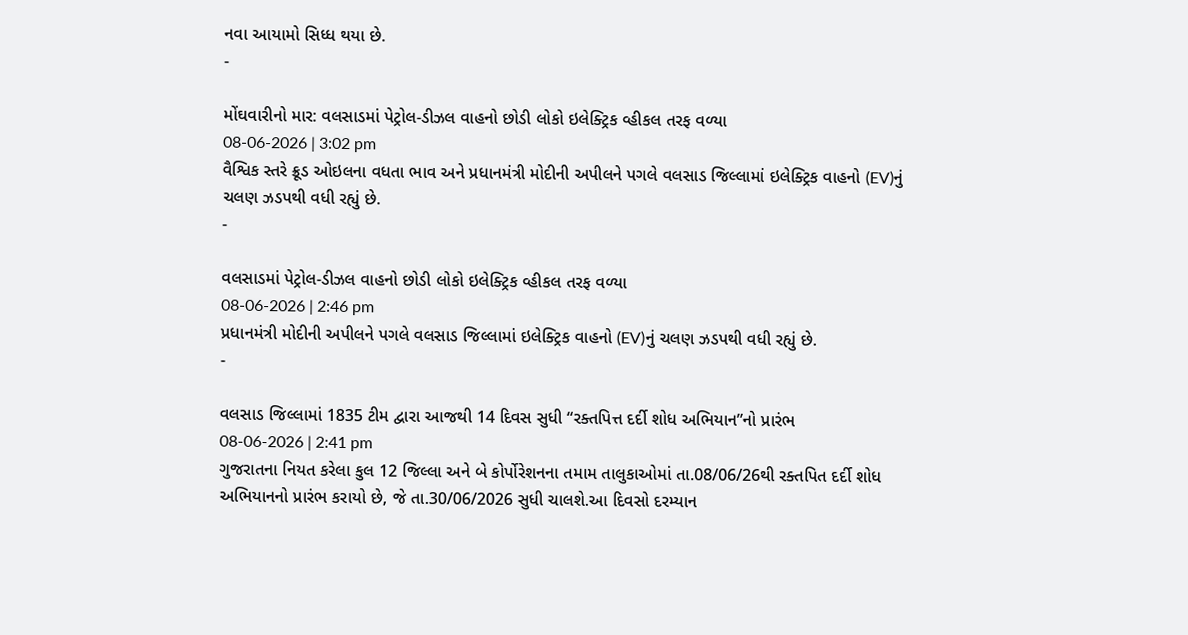નવા આયામો સિધ્ધ થયા છે.
-

મોંઘવારીનો માર: વલસાડમાં પેટ્રોલ-ડીઝલ વાહનો છોડી લોકો ઇલેક્ટ્રિક વ્હીકલ તરફ વળ્યા
08-06-2026 | 3:02 pm
વૈશ્વિક સ્તરે ક્રૂડ ઓઇલના વધતા ભાવ અને પ્રધાનમંત્રી મોદીની અપીલને પગલે વલસાડ જિલ્લામાં ઇલેક્ટ્રિક વાહનો (EV)નું ચલણ ઝડપથી વધી રહ્યું છે.
-

વલસાડમાં પેટ્રોલ-ડીઝલ વાહનો છોડી લોકો ઇલેક્ટ્રિક વ્હીકલ તરફ વળ્યા
08-06-2026 | 2:46 pm
પ્રધાનમંત્રી મોદીની અપીલને પગલે વલસાડ જિલ્લામાં ઇલેક્ટ્રિક વાહનો (EV)નું ચલણ ઝડપથી વધી રહ્યું છે.
-

વલસાડ જિલ્લામાં 1835 ટીમ દ્વારા આજથી 14 દિવસ સુધી “રક્તપિત્ત દર્દી શોધ અભિયાન”નો પ્રારંભ
08-06-2026 | 2:41 pm
ગુજરાતના નિયત કરેલા કુલ 12 જિલ્લા અને બે કોર્પોરેશનના તમામ તાલુકાઓમાં તા.08/06/26થી રક્તપિત દર્દી શોધ અભિયાનનો પ્રારંભ કરાયો છે, જે તા.30/06/2026 સુધી ચાલશે.આ દિવસો દરમ્યાન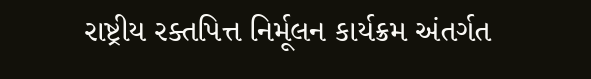રાષ્ટ્રીય રક્તપિત્ત નિર્મૂલન કાર્યક્રમ અંતર્ગત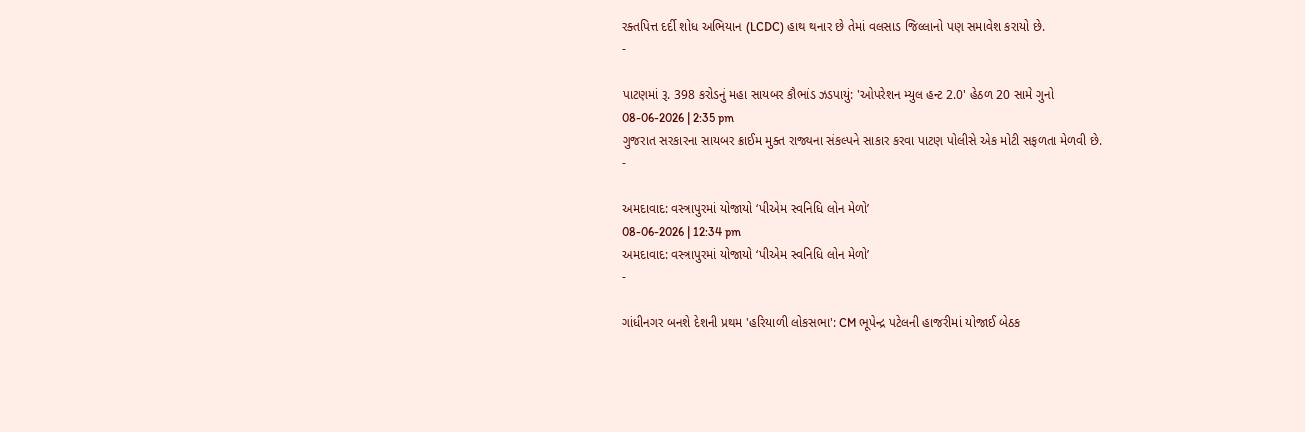રક્તપિત્ત દર્દી શોધ અભિયાન (LCDC) હાથ થનાર છે તેમાં વલસાડ જિલ્લાનો પણ સમાવેશ કરાયો છે.
-

પાટણમાં રૂ. 398 કરોડનું મહા સાયબર કૌભાંડ ઝડપાયું: 'ઓપરેશન મ્યુલ હન્ટ 2.0' હેઠળ 20 સામે ગુનો
08-06-2026 | 2:35 pm
ગુજરાત સરકારના સાયબર ક્રાઈમ મુક્ત રાજ્યના સંકલ્પને સાકાર કરવા પાટણ પોલીસે એક મોટી સફળતા મેળવી છે.
-

અમદાવાદ: વસ્ત્રાપુરમાં યોજાયો ‘પીએમ સ્વનિધિ લોન મેળો’
08-06-2026 | 12:34 pm
અમદાવાદ: વસ્ત્રાપુરમાં યોજાયો ‘પીએમ સ્વનિધિ લોન મેળો’
-

ગાંધીનગર બનશે દેશની પ્રથમ 'હરિયાળી લોકસભા': CM ભૂપેન્દ્ર પટેલની હાજરીમાં યોજાઈ બેઠક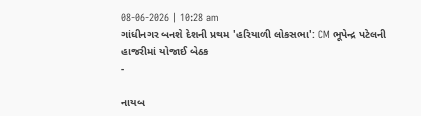08-06-2026 | 10:28 am
ગાંધીનગર બનશે દેશની પ્રથમ 'હરિયાળી લોકસભા': CM ભૂપેન્દ્ર પટેલની હાજરીમાં યોજાઈ બેઠક
-

નાયબ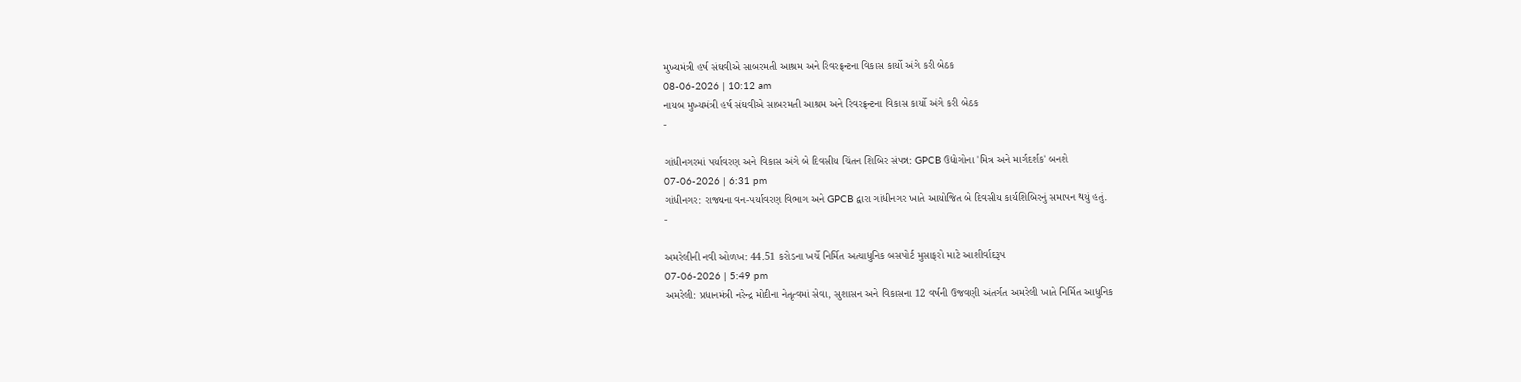મુખ્યમંત્રી હર્ષ સંઘવીએ સાબરમતી આશ્રમ અને રિવરફ્રન્ટના વિકાસ કાર્યો અંગે કરી બેઠક
08-06-2026 | 10:12 am
નાયબ મુખ્યમંત્રી હર્ષ સંઘવીએ સાબરમતી આશ્રમ અને રિવરફ્રન્ટના વિકાસ કાર્યો અંગે કરી બેઠક
-

ગાંધીનગરમાં પર્યાવરણ અને વિકાસ અંગે બે દિવસીય ચિંતન શિબિર સંપન્ન: GPCB ઉદ્યોગોના 'મિત્ર અને માર્ગદર્શક' બનશે
07-06-2026 | 6:31 pm
ગાંધીનગર: રાજ્યના વન-પર્યાવરણ વિભાગ અને GPCB દ્વારા ગાંધીનગર ખાતે આયોજિત બે દિવસીય કાર્યશિબિરનું સમાપન થયું હતું.
-

અમરેલીની નવી ઓળખ: 44.51 કરોડના ખર્ચે નિર્મિત અત્યાધુનિક બસપોર્ટ મુસાફરો માટે આશીર્વાદરૂપ
07-06-2026 | 5:49 pm
અમરેલી: પ્રધાનમંત્રી નરેન્દ્ર મોદીના નેતૃત્વમાં સેવા, સુશાસન અને વિકાસના 12 વર્ષની ઉજવણી અંતર્ગત અમરેલી ખાતે નિર્મિત આધુનિક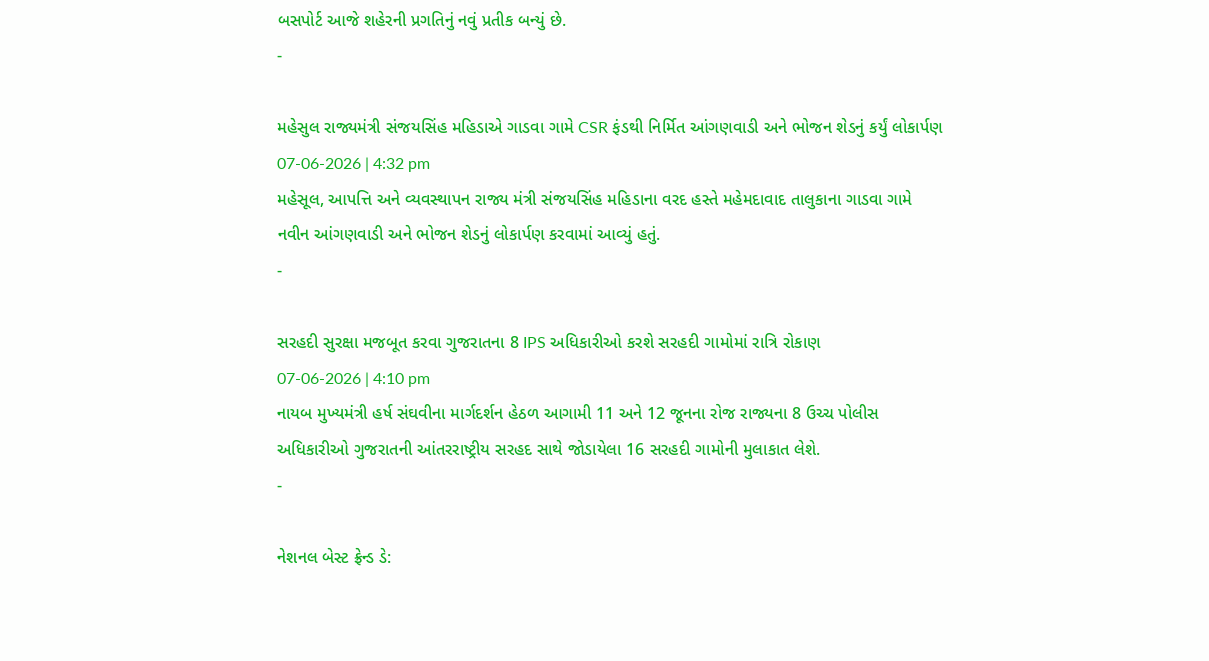બસપોર્ટ આજે શહેરની પ્રગતિનું નવું પ્રતીક બન્યું છે.
-

મહેસુલ રાજ્યમંત્રી સંજયસિંહ મહિડાએ ગાડવા ગામે CSR ફંડથી નિર્મિત આંગણવાડી અને ભોજન શેડનું કર્યું લોકાર્પણ
07-06-2026 | 4:32 pm
મહેસૂલ, આપત્તિ અને વ્યવસ્થાપન રાજ્ય મંત્રી સંજયસિંહ મહિડાના વરદ હસ્તે મહેમદાવાદ તાલુકાના ગાડવા ગામે નવીન આંગણવાડી અને ભોજન શેડનું લોકાર્પણ કરવામાં આવ્યું હતું.
-

સરહદી સુરક્ષા મજબૂત કરવા ગુજરાતના 8 IPS અધિકારીઓ કરશે સરહદી ગામોમાં રાત્રિ રોકાણ
07-06-2026 | 4:10 pm
નાયબ મુખ્યમંત્રી હર્ષ સંઘવીના માર્ગદર્શન હેઠળ આગામી 11 અને 12 જૂનના રોજ રાજ્યના 8 ઉચ્ચ પોલીસ અધિકારીઓ ગુજરાતની આંતરરાષ્ટ્રીય સરહદ સાથે જોડાયેલા 16 સરહદી ગામોની મુલાકાત લેશે.
-

નેશનલ બેસ્ટ ફ્રેન્ડ ડે: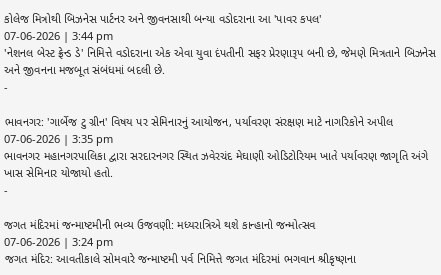કોલેજ મિત્રોથી બિઝનેસ પાર્ટનર અને જીવનસાથી બન્યા વડોદરાના આ 'પાવર કપલ'
07-06-2026 | 3:44 pm
'નેશનલ બેસ્ટ ફ્રેન્ડ ડે' નિમિત્તે વડોદરાના એક એવા યુવા દંપતીની સફર પ્રેરણારૂપ બની છે, જેમણે મિત્રતાને બિઝનેસ અને જીવનના મજબૂત સંબંધમાં બદલી છે.
-

ભાવનગર: 'ગાર્બેજ ટુ ગ્રીન' વિષય પર સેમિનારનું આયોજન, પર્યાવરણ સંરક્ષણ માટે નાગરિકોને અપીલ
07-06-2026 | 3:35 pm
ભાવનગર મહાનગરપાલિકા દ્વારા સરદારનગર સ્થિત ઝવેરચંદ મેઘાણી ઓડિટોરિયમ ખાતે પર્યાવરણ જાગૃતિ અંગે ખાસ સેમિનાર યોજાયો હતો.
-

જગત મંદિરમાં જન્માષ્ટમીની ભવ્ય ઉજવણી: મધ્યરાત્રિએ થશે કાન્હાનો જન્મોત્સવ
07-06-2026 | 3:24 pm
જગત મંદિર: આવતીકાલે સોમવારે જન્માષ્ટમી પર્વ નિમિત્તે જગત મંદિરમાં ભગવાન શ્રીકૃષ્ણના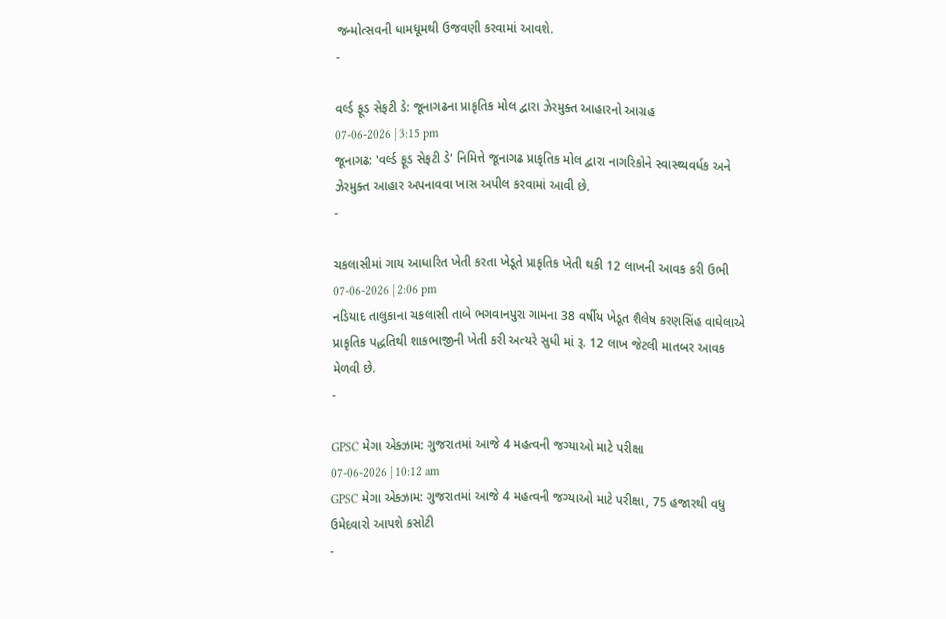જન્મોત્સવની ધામધૂમથી ઉજવણી કરવામાં આવશે.
-

વર્લ્ડ ફૂડ સેફટી ડે: જૂનાગઢના પ્રાકૃતિક મોલ દ્વારા ઝેરમુક્ત આહારનો આગ્રહ
07-06-2026 | 3:15 pm
જૂનાગઢ: 'વર્લ્ડ ફૂડ સેફટી ડે' નિમિત્તે જૂનાગઢ પ્રાકૃતિક મોલ દ્વારા નાગરિકોને સ્વાસ્થ્યવર્ધક અને ઝેરમુક્ત આહાર અપનાવવા ખાસ અપીલ કરવામાં આવી છે.
-

ચકલાસીમાં ગાય આધારિત ખેતી કરતા ખેડૂતે પ્રાકૃતિક ખેતી થકી 12 લાખની આવક કરી ઉભી
07-06-2026 | 2:06 pm
નડિયાદ તાલુકાના ચકલાસી તાબે ભગવાનપુરા ગામના 38 વર્ષીય ખેડૂત શૈલેષ કરણસિંહ વાઘેલાએ પ્રાકૃતિક પદ્ધતિથી શાકભાજીની ખેતી કરી અત્યરે સુધી માં રૂ. 12 લાખ જેટલી માતબર આવક મેળવી છે.
-

GPSC મેગા એક્ઝામ: ગુજરાતમાં આજે 4 મહત્વની જગ્યાઓ માટે પરીક્ષા
07-06-2026 | 10:12 am
GPSC મેગા એક્ઝામ: ગુજરાતમાં આજે 4 મહત્વની જગ્યાઓ માટે પરીક્ષા, 75 હજારથી વધુ ઉમેદવારો આપશે કસોટી
-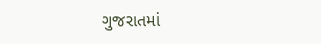ગુજરાતમાં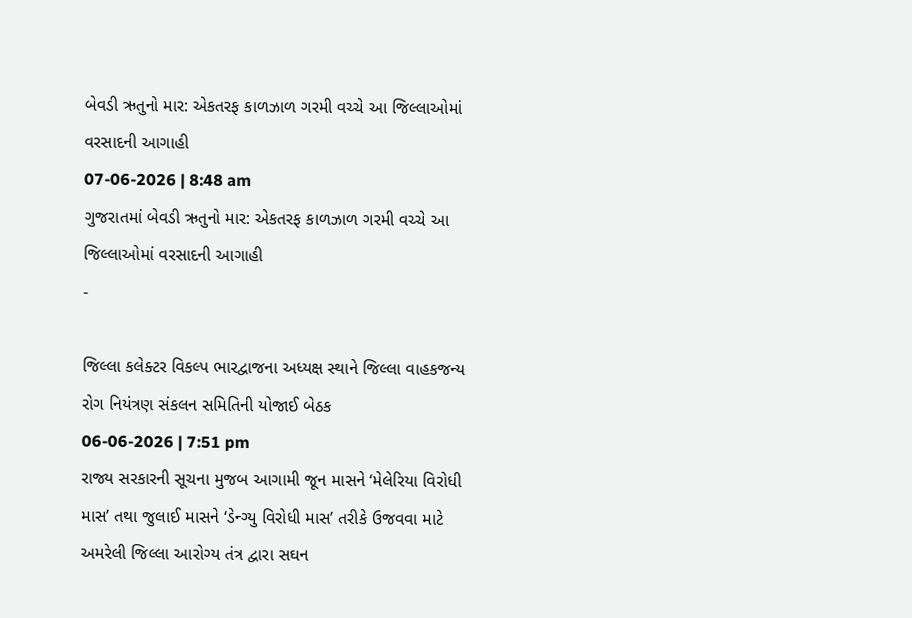બેવડી ઋતુનો માર: એકતરફ કાળઝાળ ગરમી વચ્ચે આ જિલ્લાઓમાં વરસાદની આગાહી
07-06-2026 | 8:48 am
ગુજરાતમાં બેવડી ઋતુનો માર: એકતરફ કાળઝાળ ગરમી વચ્ચે આ જિલ્લાઓમાં વરસાદની આગાહી
-

જિલ્લા કલેક્ટર વિકલ્પ ભારદ્વાજના અધ્યક્ષ સ્થાને જિલ્લા વાહકજન્ય રોગ નિયંત્રણ સંકલન સમિતિની યોજાઈ બેઠક
06-06-2026 | 7:51 pm
રાજ્ય સરકારની સૂચના મુજબ આગામી જૂન માસને ‘મેલેરિયા વિરોધી માસ’ તથા જુલાઈ માસને ‘ડેન્ગ્યુ વિરોધી માસ’ તરીકે ઉજવવા માટે અમરેલી જિલ્લા આરોગ્ય તંત્ર દ્વારા સઘન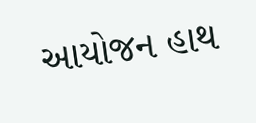આયોજન હાથ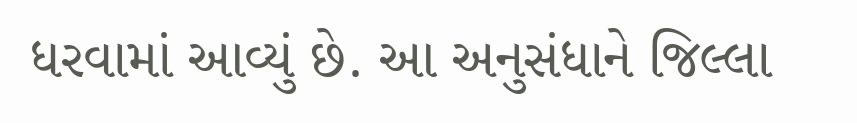ધરવામાં આવ્યું છે. આ અનુસંધાને જિલ્લા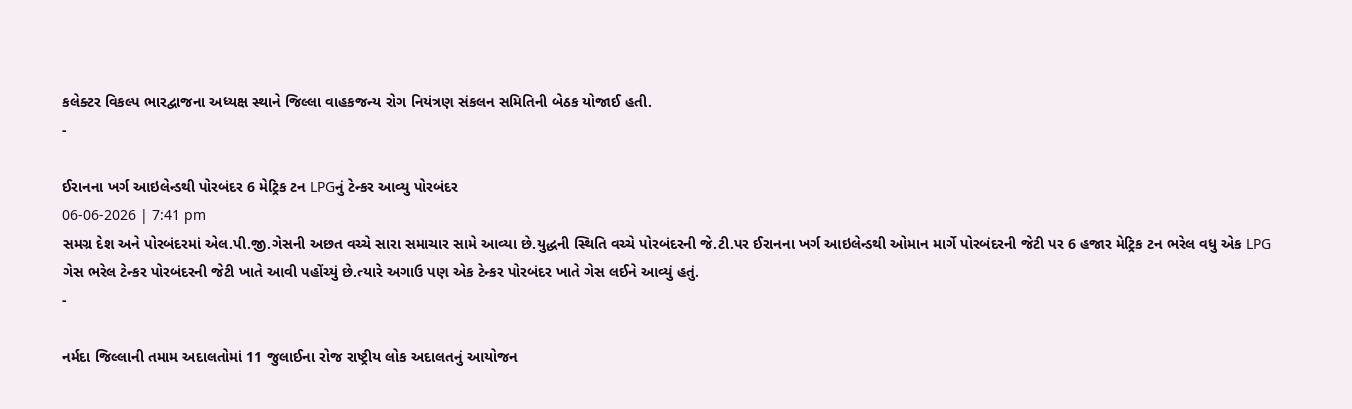કલેક્ટર વિકલ્પ ભારદ્વાજના અધ્યક્ષ સ્થાને જિલ્લા વાહકજન્ય રોગ નિયંત્રણ સંકલન સમિતિની બેઠક યોજાઈ હતી.
-

ઈરાનના ખર્ગ આઇલેન્ડથી પોરબંદર 6 મેટ્રિક ટન LPGનું ટેન્કર આવ્યુ પોરબંદર
06-06-2026 | 7:41 pm
સમગ્ર દેશ અને પોરબંદરમાં એલ.પી.જી.ગેસની અછત વચ્ચે સારા સમાચાર સામે આવ્યા છે.યુદ્ધની સ્થિતિ વચ્ચે પોરબંદરની જે.ટી.પર ઈરાનના ખર્ગ આઇલેન્ડથી ઓમાન માર્ગે પોરબંદરની જેટી પર 6 હજાર મેટ્રિક ટન ભરેલ વધુ એક LPG ગેસ ભરેલ ટેન્કર પોરબંદરની જેટી ખાતે આવી પહોંચ્યું છે.ત્યારે અગાઉ પણ એક ટેન્કર પોરબંદર ખાતે ગેસ લઈને આવ્યું હતું.
-

નર્મદા જિલ્લાની તમામ અદાલતોમાં 11 જુલાઈના રોજ રાષ્ટ્રીય લોક અદાલતનું આયોજન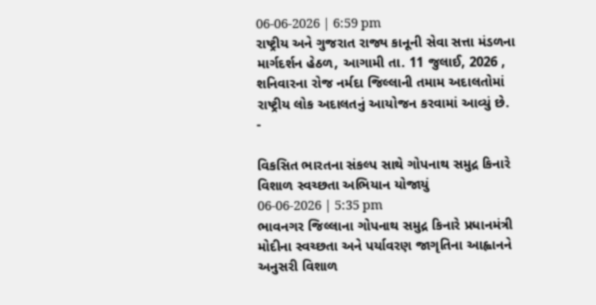06-06-2026 | 6:59 pm
રાષ્ટ્રીય અને ગુજરાત રાજ્ય કાનૂની સેવા સત્તા મંડળના માર્ગદર્શન હેઠળ, આગામી તા. 11 જુલાઈ, 2026 , શનિવારના રોજ નર્મદા જિલ્લાની તમામ અદાલતોમાં રાષ્ટ્રીય લોક અદાલતનું આયોજન કરવામાં આવ્યું છે.
-

વિકસિત ભારતના સંકલ્પ સાથે ગોપનાથ સમુદ્ર કિનારે વિશાળ સ્વચ્છતા અભિયાન યોજાયું
06-06-2026 | 5:35 pm
ભાવનગર જિલ્લાના ગોપનાથ સમુદ્ર કિનારે પ્રધાનમંત્રી મોદીના સ્વચ્છતા અને પર્યાવરણ જાગૃતિના આહ્વાનને અનુસરી વિશાળ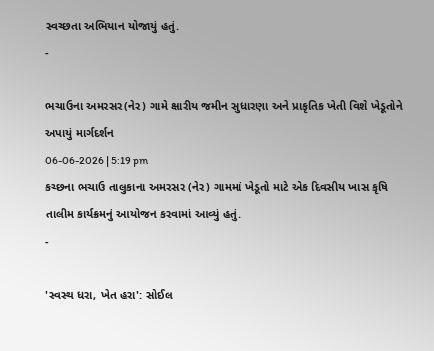સ્વચ્છતા અભિયાન યોજાયું હતું.
-

ભચાઉના અમરસર(નેર) ગામે ક્ષારીય જમીન સુધારણા અને પ્રાકૃતિક ખેતી વિશે ખેડૂતોને અપાયું માર્ગદર્શન
06-06-2026 | 5:19 pm
કચ્છના ભચાઉ તાલુકાના અમરસર (નેર) ગામમાં ખેડૂતો માટે એક દિવસીય ખાસ કૃષિ તાલીમ કાર્યક્રમનું આયોજન કરવામાં આવ્યું હતું.
-

'સ્વસ્થ ધરા, ખેત હરા': સોઈલ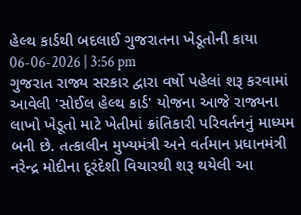હેલ્થ કાર્ડથી બદલાઈ ગુજરાતના ખેડૂતોની કાયા
06-06-2026 | 3:56 pm
ગુજરાત રાજ્ય સરકાર દ્વારા વર્ષો પહેલાં શરૂ કરવામાં આવેલી 'સોઈલ હેલ્થ કાર્ડ' યોજના આજે રાજ્યના લાખો ખેડૂતો માટે ખેતીમાં ક્રાંતિકારી પરિવર્તનનું માધ્યમ બની છે. તત્કાલીન મુખ્યમંત્રી અને વર્તમાન પ્રધાનમંત્રી નરેન્દ્ર મોદીના દૂરંદેશી વિચારથી શરૂ થયેલી આ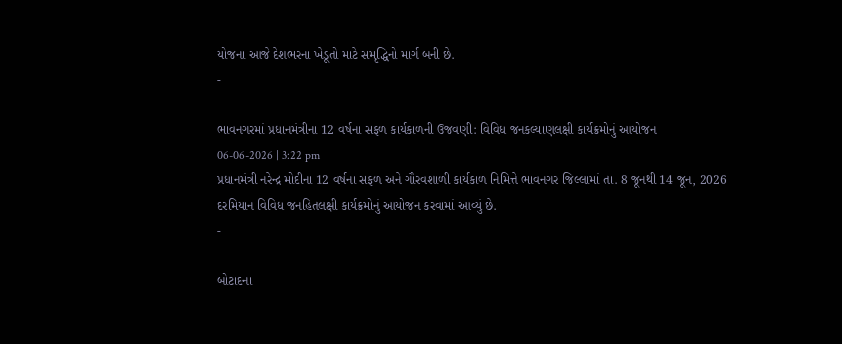યોજના આજે દેશભરના ખેડૂતો માટે સમૃદ્ધિનો માર્ગ બની છે.
-

ભાવનગરમાં પ્રધાનમંત્રીના 12 વર્ષના સફળ કાર્યકાળની ઉજવણી: વિવિધ જનકલ્યાણલક્ષી કાર્યક્રમોનું આયોજન
06-06-2026 | 3:22 pm
પ્રધાનમંત્રી નરેન્દ્ર મોદીના 12 વર્ષના સફળ અને ગૌરવશાળી કાર્યકાળ નિમિત્તે ભાવનગર જિલ્લામાં તા. 8 જૂનથી 14 જૂન, 2026 દરમિયાન વિવિધ જનહિતલક્ષી કાર્યક્રમોનું આયોજન કરવામાં આવ્યું છે.
-

બોટાદના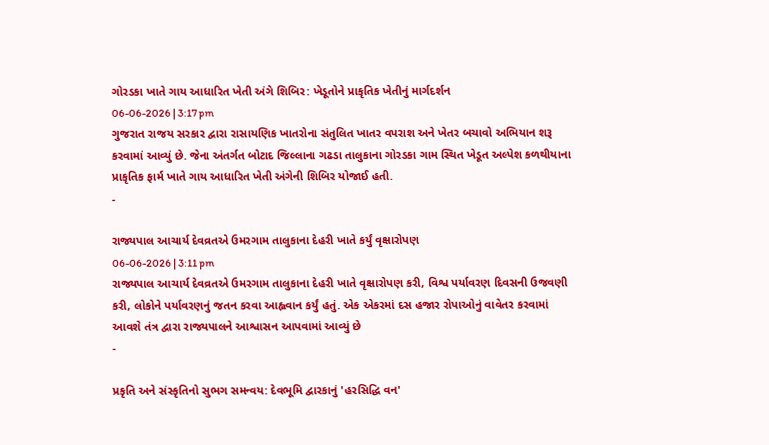ગોરડકા ખાતે ગાય આધારિત ખેતી અંગે શિબિર: ખેડૂતોને પ્રાકૃતિક ખેતીનું માર્ગદર્શન
06-06-2026 | 3:17 pm
ગુજરાત રાજય સરકાર દ્વારા રાસાયણિક ખાતરોના સંતુલિત ખાતર વપરાશ અને ખેતર બચાવો અભિયાન શરૂ કરવામાં આવ્યું છે. જેના અંતર્ગત બોટાદ જિલ્લાના ગઢડા તાલુકાના ગોરડકા ગામ સ્થિત ખેડૂત અલ્પેશ કળથીયાના પ્રાકૃતિક ફાર્મ ખાતે ગાય આધારિત ખેતી અંગેની શિબિર યોજાઈ હતી.
-

રાજ્યપાલ આચાર્ય દેવવ્રતએ ઉમરગામ તાલુકાના દેહરી ખાતે કર્યું વૃક્ષારોપણ
06-06-2026 | 3:11 pm
રાજ્યપાલ આચાર્ય દેવવ્રતએ ઉમરગામ તાલુકાના દેહરી ખાતે વૃક્ષારોપણ કરી, વિશ્વ પર્યાવરણ દિવસની ઉજવણી કરી, લોકોને પર્યાવરણનું જતન કરવા આહ્વવાન કર્યું હતું. એક એકરમાં દસ હજાર રોપાઓનું વાવેતર કરવામાં આવશે તંત્ર દ્વારા રાજ્યપાલને આશ્વાસન આપવામાં આવ્યું છે
-

પ્રકૃતિ અને સંસ્કૃતિનો સુભગ સમન્વય: દેવભૂમિ દ્વારકાનું 'હરસિદ્ધિ વન'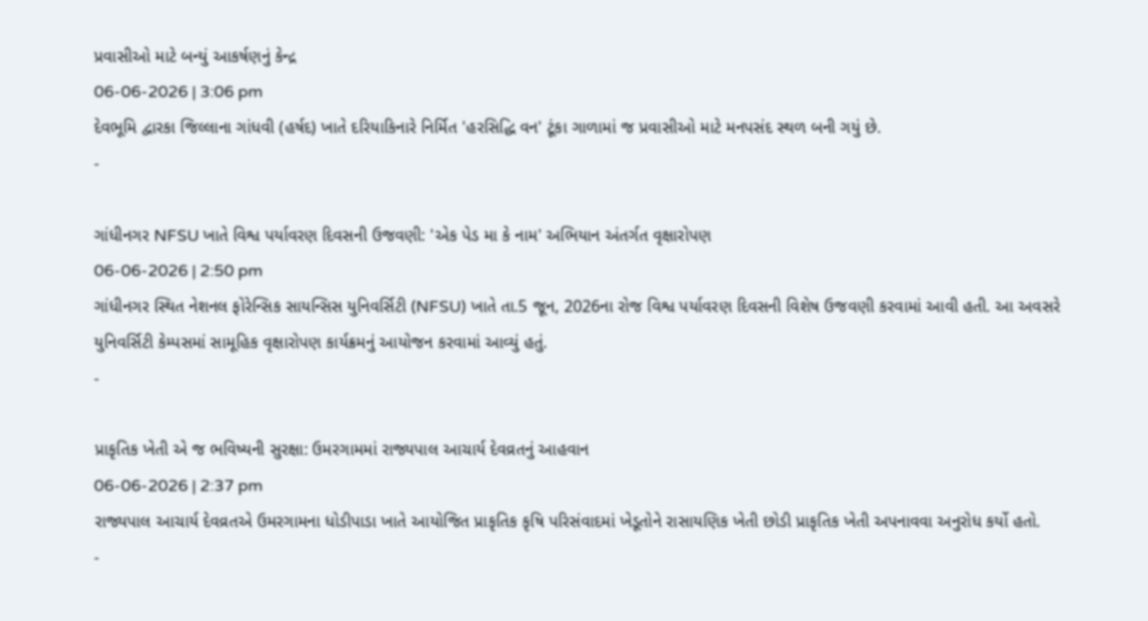પ્રવાસીઓ માટે બન્યું આકર્ષણનું કેન્દ્ર
06-06-2026 | 3:06 pm
દેવભૂમિ દ્વારકા જિલ્લાના ગાંધવી (હર્ષદ) ખાતે દરિયાકિનારે નિર્મિત 'હરસિદ્ધિ વન' ટૂંકા ગાળામાં જ પ્રવાસીઓ માટે મનપસંદ સ્થળ બની ગયું છે.
-

ગાંધીનગર NFSU ખાતે વિશ્વ પર્યાવરણ દિવસની ઉજવણી: 'એક પેડ મા કે નામ' અભિયાન અંતર્ગત વૃક્ષારોપણ
06-06-2026 | 2:50 pm
ગાંધીનગર સ્થિત નેશનલ ફોરેન્સિક સાયન્સિસ યુનિવર્સિટી (NFSU) ખાતે તા.5 જૂન, 2026ના રોજ વિશ્વ પર્યાવરણ દિવસની વિશેષ ઉજવણી કરવામાં આવી હતી. આ અવસરે યુનિવર્સિટી કેમ્પસમાં સામૂહિક વૃક્ષારોપણ કાર્યક્રમનું આયોજન કરવામાં આવ્યું હતું.
-

પ્રાકૃતિક ખેતી એ જ ભવિષ્યની સુરક્ષા: ઉમરગામમાં રાજ્યપાલ આચાર્ય દેવવ્રતનું આહવાન
06-06-2026 | 2:37 pm
રાજ્યપાલ આચાર્ય દેવવ્રતએ ઉમરગામના ધોડીપાડા ખાતે આયોજિત પ્રાકૃતિક કૃષિ પરિસંવાદમાં ખેડૂતોને રાસાયણિક ખેતી છોડી પ્રાકૃતિક ખેતી અપનાવવા અનુરોધ કર્યો હતો.
-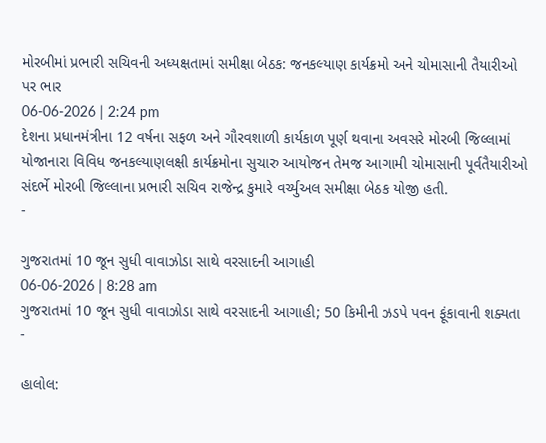મોરબીમાં પ્રભારી સચિવની અધ્યક્ષતામાં સમીક્ષા બેઠક: જનકલ્યાણ કાર્યક્રમો અને ચોમાસાની તૈયારીઓ પર ભાર
06-06-2026 | 2:24 pm
દેશના પ્રધાનમંત્રીના 12 વર્ષના સફળ અને ગૌરવશાળી કાર્યકાળ પૂર્ણ થવાના અવસરે મોરબી જિલ્લામાં યોજાનારા વિવિધ જનકલ્યાણલક્ષી કાર્યક્રમોના સુચારુ આયોજન તેમજ આગામી ચોમાસાની પૂર્વતૈયારીઓ સંદર્ભે મોરબી જિલ્લાના પ્રભારી સચિવ રાજેન્દ્ર કુમારે વર્ચ્યુઅલ સમીક્ષા બેઠક યોજી હતી.
-

ગુજરાતમાં 10 જૂન સુધી વાવાઝોડા સાથે વરસાદની આગાહી
06-06-2026 | 8:28 am
ગુજરાતમાં 10 જૂન સુધી વાવાઝોડા સાથે વરસાદની આગાહી; 50 કિમીની ઝડપે પવન ફૂંકાવાની શક્યતા
-

હાલોલ: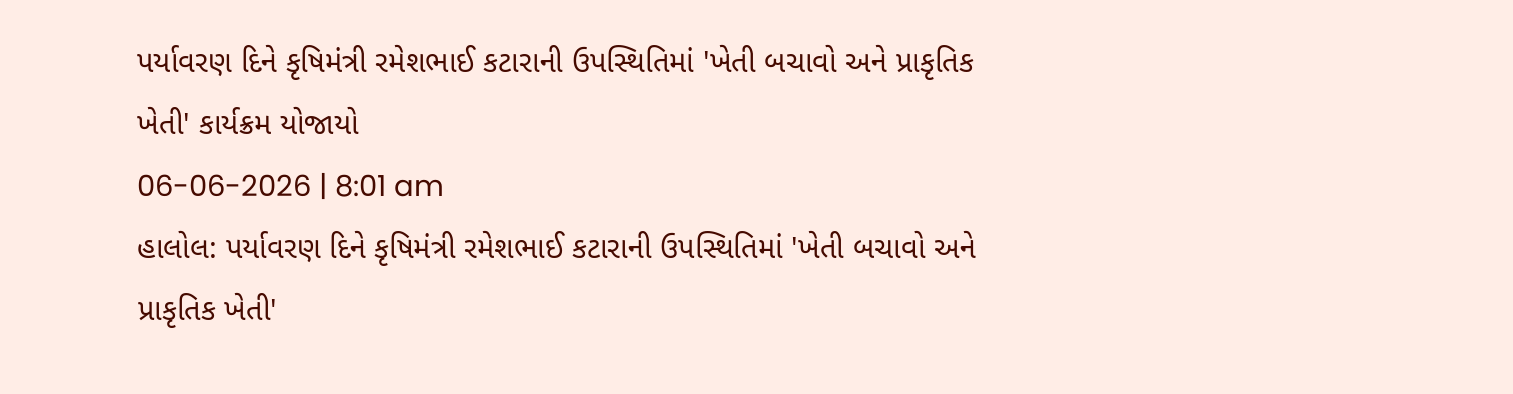પર્યાવરણ દિને કૃષિમંત્રી રમેશભાઈ કટારાની ઉપસ્થિતિમાં 'ખેતી બચાવો અને પ્રાકૃતિક ખેતી' કાર્યક્રમ યોજાયો
06-06-2026 | 8:01 am
હાલોલ: પર્યાવરણ દિને કૃષિમંત્રી રમેશભાઈ કટારાની ઉપસ્થિતિમાં 'ખેતી બચાવો અને પ્રાકૃતિક ખેતી'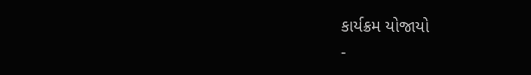કાર્યક્રમ યોજાયો
-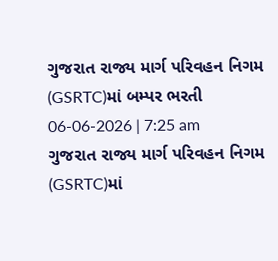ગુજરાત રાજ્ય માર્ગ પરિવહન નિગમ (GSRTC)માં બમ્પર ભરતી
06-06-2026 | 7:25 am
ગુજરાત રાજ્ય માર્ગ પરિવહન નિગમ (GSRTC)માં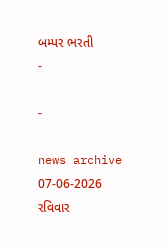બમ્પર ભરતી
-

-

news archive
07-06-2026
રવિવાર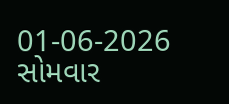01-06-2026
સોમવાર